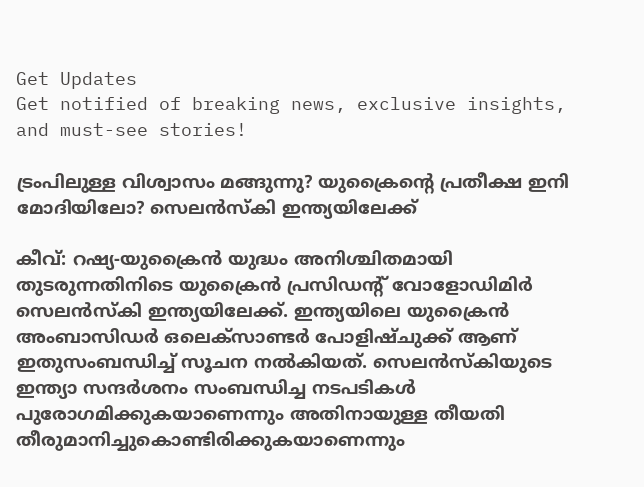Get Updates
Get notified of breaking news, exclusive insights, and must-see stories!

ട്രംപിലുള്ള വിശ്വാസം മങ്ങുന്നു? യുക്രൈന്റെ പ്രതീക്ഷ ഇനി മോദിയിലോ? സെലന്‍സ്‌കി ഇന്ത്യയിലേക്ക്

കീവ്: റഷ്യ-യുക്രൈന്‍ യുദ്ധം അനിശ്ചിതമായി തുടരുന്നതിനിടെ യുക്രൈന്‍ പ്രസിഡന്റ് വോളോഡിമിര്‍ സെലന്‍സ്‌കി ഇന്ത്യയിലേക്ക്. ഇന്ത്യയിലെ യുക്രൈന്‍ അംബാസിഡര്‍ ഒലെക്സാണ്ടര്‍ പോളിഷ്ചുക്ക് ആണ് ഇതുസംബന്ധിച്ച് സൂചന നല്‍കിയത്. സെലന്‍സ്‌കിയുടെ ഇന്ത്യാ സന്ദര്‍ശനം സംബന്ധിച്ച നടപടികള്‍ പുരോഗമിക്കുകയാണെന്നും അതിനായുള്ള തീയതി തീരുമാനിച്ചുകൊണ്ടിരിക്കുകയാണെന്നും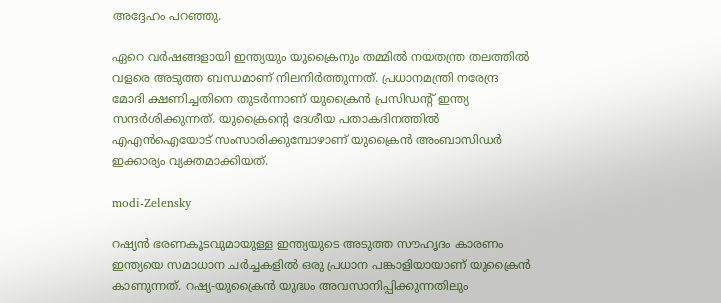അദ്ദേഹം പറഞ്ഞു.

ഏറെ വര്‍ഷങ്ങളായി ഇന്ത്യയും യുക്രൈനും തമ്മില്‍ നയതന്ത്ര തലത്തില്‍ വളരെ അടുത്ത ബന്ധമാണ് നിലനിര്‍ത്തുന്നത്. പ്രധാനമന്ത്രി നരേന്ദ്ര മോദി ക്ഷണിച്ചതിനെ തുടര്‍ന്നാണ് യുക്രൈന്‍ പ്രസിഡന്റ് ഇന്ത്യ സന്ദര്‍ശിക്കുന്നത്. യുക്രൈന്റെ ദേശീയ പതാകദിനത്തില്‍ എഎന്‍ഐയോട് സംസാരിക്കുമ്പോഴാണ് യുക്രൈന്‍ അംബാസിഡര്‍ ഇക്കാര്യം വ്യക്തമാക്കിയത്.

modi-Zelensky

റഷ്യന്‍ ഭരണകൂടവുമായുള്ള ഇന്ത്യയുടെ അടുത്ത സൗഹൃദം കാരണം ഇന്ത്യയെ സമാധാന ചര്‍ച്ചകളില്‍ ഒരു പ്രധാന പങ്കാളിയായാണ് യുക്രൈന്‍ കാണുന്നത്. റഷ്യ-യുക്രൈന്‍ യുദ്ധം അവസാനിപ്പിക്കുന്നതിലും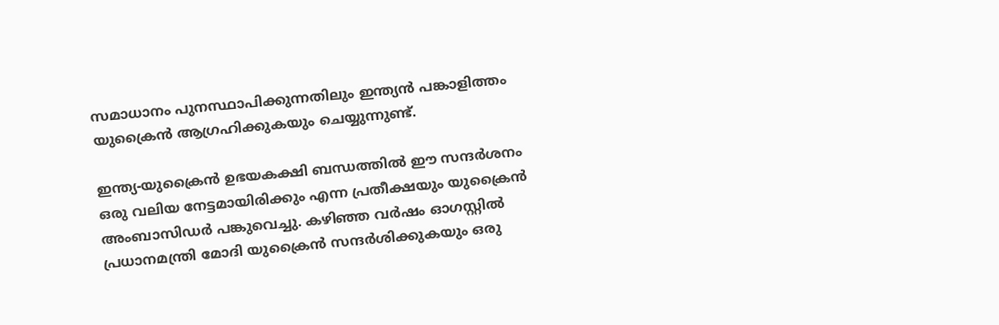സമാധാനം പുനസ്ഥാപിക്കുന്നതിലും ഇന്ത്യന്‍ പങ്കാളിത്തം യുക്രൈന്‍ ആഗ്രഹിക്കുകയും ചെയ്യുന്നുണ്ട്.

ഇന്ത്യ-യുക്രൈന്‍ ഉഭയകക്ഷി ബന്ധത്തില്‍ ഈ സന്ദര്‍ശനം ഒരു വലിയ നേട്ടമായിരിക്കും എന്ന പ്രതീക്ഷയും യുക്രൈന്‍ അംബാസിഡര്‍ പങ്കുവെച്ചു. കഴിഞ്ഞ വര്‍ഷം ഓഗസ്റ്റില്‍ പ്രധാനമന്ത്രി മോദി യുക്രൈന്‍ സന്ദര്‍ശിക്കുകയും ഒരു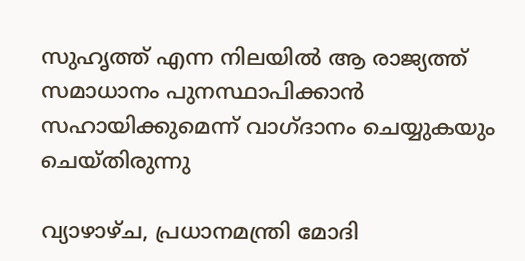സുഹൃത്ത് എന്ന നിലയില്‍ ആ രാജ്യത്ത് സമാധാനം പുനസ്ഥാപിക്കാന്‍ സഹായിക്കുമെന്ന് വാഗ്ദാനം ചെയ്യുകയും ചെയ്തിരുന്നു

വ്യാഴാഴ്ച, പ്രധാനമന്ത്രി മോദി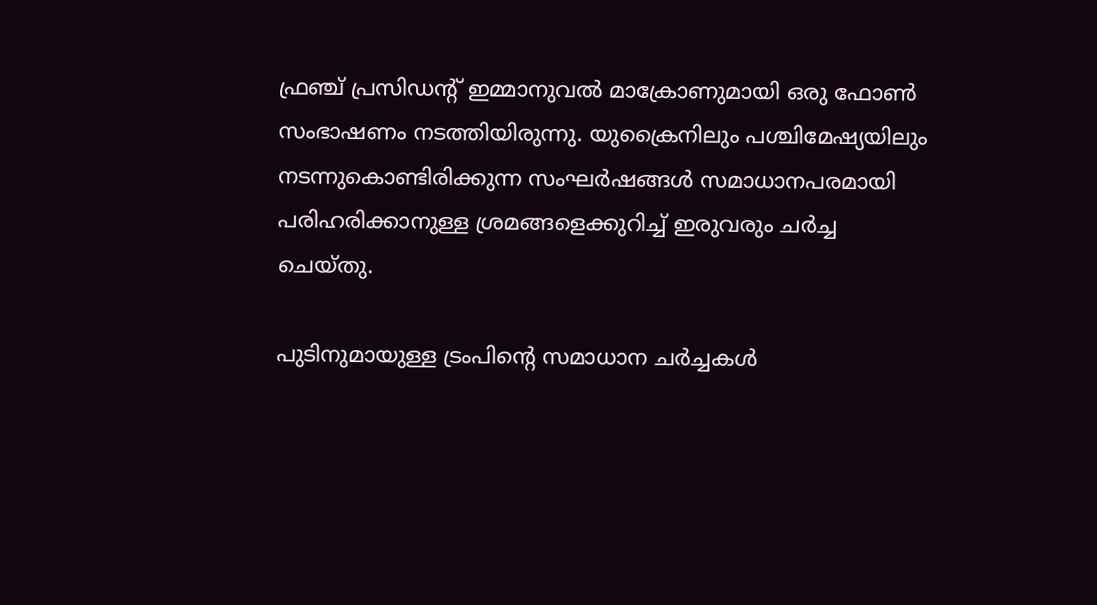ഫ്രഞ്ച് പ്രസിഡന്റ് ഇമ്മാനുവല്‍ മാക്രോണുമായി ഒരു ഫോണ്‍ സംഭാഷണം നടത്തിയിരുന്നു. യുക്രൈനിലും പശ്ചിമേഷ്യയിലും നടന്നുകൊണ്ടിരിക്കുന്ന സംഘര്‍ഷങ്ങള്‍ സമാധാനപരമായി പരിഹരിക്കാനുള്ള ശ്രമങ്ങളെക്കുറിച്ച് ഇരുവരും ചര്‍ച്ച ചെയ്തു.

പുടിനുമായുള്ള ട്രംപിന്റെ സമാധാന ചര്‍ച്ചകള്‍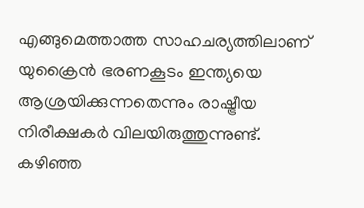എങ്ങുമെത്താത്ത സാഹചര്യത്തിലാണ് യുക്രൈന്‍ ഭരണകൂടം ഇന്ത്യയെ ആശ്രയിക്കുന്നതെന്നും രാഷ്ട്രീയ നിരീക്ഷകര്‍ വിലയിരുത്തുന്നുണ്ട്. കഴിഞ്ഞ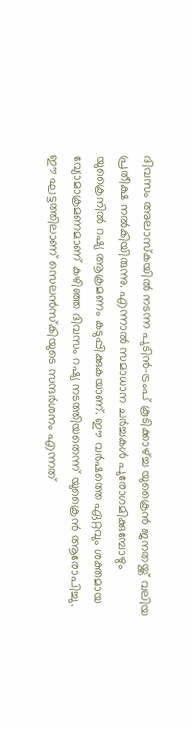ദിവസം അലാസ്‌കയില്‍ നടന്ന പുടിന്‍-ട്രംപ് കൂടിക്കാഴ്ച്ച യുക്രൈന്‍ ജനതയ്ക്ക് വലിയ പ്രതീക്ഷ നല്‍കിയിരുന്നു. എന്നാല്‍ സമാധാന ചര്‍ച്ചകള്‍ പുരോഗമിക്കുമ്പോഴും യുക്രൈനില്‍ റഷ്യ ആക്രമണം കടുപ്പിക്കുകയാണ്. ഈ വര്‍ഷത്തെ ഏറ്റവും ശക്തമായ വ്യോമാക്രമണമാണ് കഴിഞ്ഞ ദിവസം റഷ്യ നടത്തിയതെന്ന് യുക്രൈന്‍ ആരോപിച്ചു. ഈ ഘട്ടത്തിലാണ് സെലന്‍സ്‌കിയുടെ സന്ദര്‍ശനം എന്നത്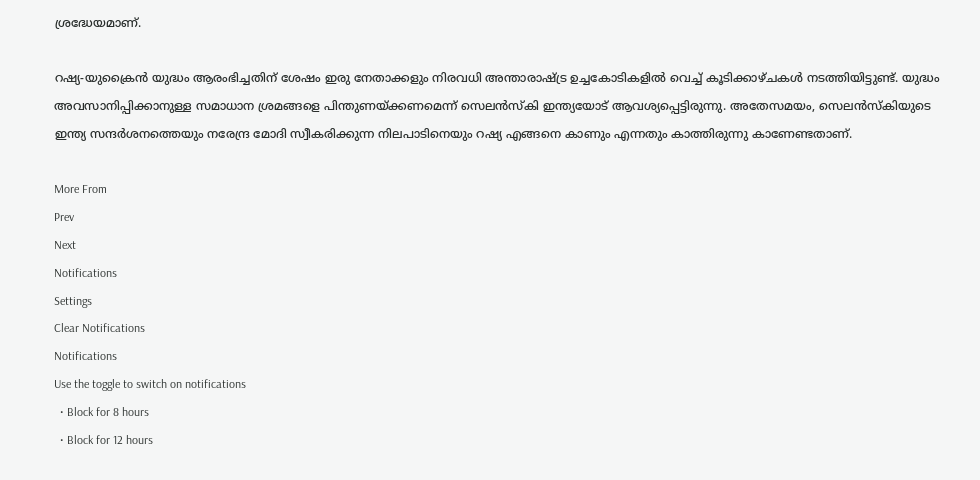ശ്രദ്ധേയമാണ്.

റഷ്യ-യുക്രൈന്‍ യുദ്ധം ആരംഭിച്ചതിന് ശേഷം ഇരു നേതാക്കളും നിരവധി അന്താരാഷ്ട്ര ഉച്ചകോടികളില്‍ വെച്ച് കൂടിക്കാഴ്ചകള്‍ നടത്തിയിട്ടുണ്ട്. യുദ്ധം അവസാനിപ്പിക്കാനുള്ള സമാധാന ശ്രമങ്ങളെ പിന്തുണയ്ക്കണമെന്ന് സെലന്‍സ്‌കി ഇന്ത്യയോട് ആവശ്യപ്പെട്ടിരുന്നു. അതേസമയം, സെലന്‍സ്‌കിയുടെ ഇന്ത്യ സന്ദര്‍ശനത്തെയും നരേന്ദ്ര മോദി സ്വീകരിക്കുന്ന നിലപാടിനെയും റഷ്യ എങ്ങനെ കാണും എന്നതും കാത്തിരുന്നു കാണേണ്ടതാണ്.

More From
Prev
Next
Notifications
Settings
Clear Notifications
Notifications
Use the toggle to switch on notifications
  • Block for 8 hours
  • Block for 12 hours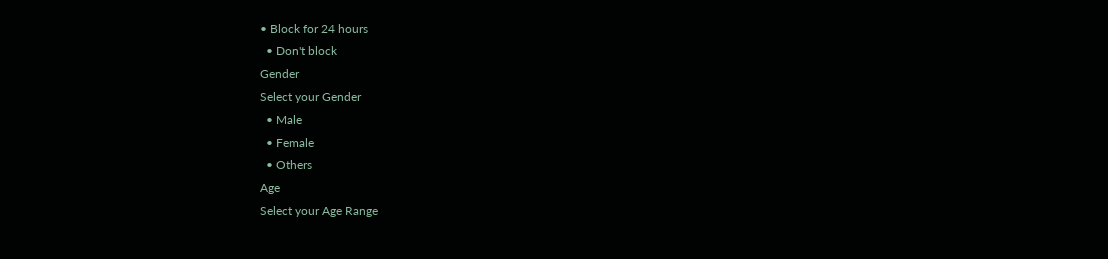• Block for 24 hours
  • Don't block
Gender
Select your Gender
  • Male
  • Female
  • Others
Age
Select your Age Range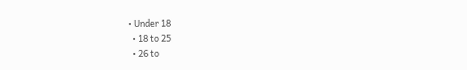• Under 18
  • 18 to 25
  • 26 to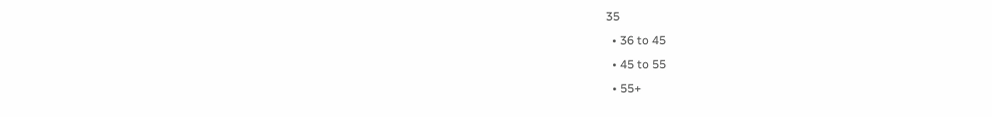35
  • 36 to 45
  • 45 to 55
  • 55+